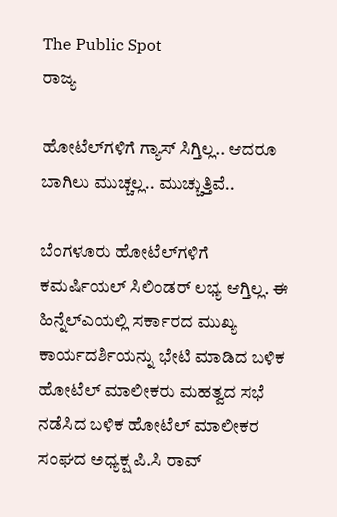The Public Spot
ರಾಜ್ಯ

ಹೋಟೆಲ್‌‌ಗಳಿಗೆ ಗ್ಯಾಸ್‌ ಸಿಗ್ತಿಲ್ಲ.. ಆದರೂ ಬಾಗಿಲು ಮುಚ್ಚಲ್ಲ.. ಮುಚ್ಚುತ್ತಿವೆ..

ಬೆಂಗಳೂರು ಹೋಟೆಲ್‌ಗಳಿಗೆ ಕಮರ್ಷಿಯಲ್‌ ಸಿಲಿಂಡರ್‌ ಲಭ್ಯ ಆಗ್ತಿಲ್ಲ. ಈ ಹಿನ್ನೆಲ್ಎಯಲ್ಲಿ ಸರ್ಕಾರದ ಮುಖ್ಯ ಕಾರ್ಯದರ್ಶಿಯನ್ನು ಭೇಟಿ ಮಾಡಿದ ಬಳಿಕ ಹೋಟೆಲ್‌ ಮಾಲೀಕರು ಮಹತ್ವದ ಸಭೆ ನಡೆಸಿದ ಬಳಿಕ ಹೋಟೆಲ್‌ ಮಾಲೀಕರ ಸಂಘದ ಅಧ್ಯಕ್ಷ ಪಿ.ಸಿ ರಾವ್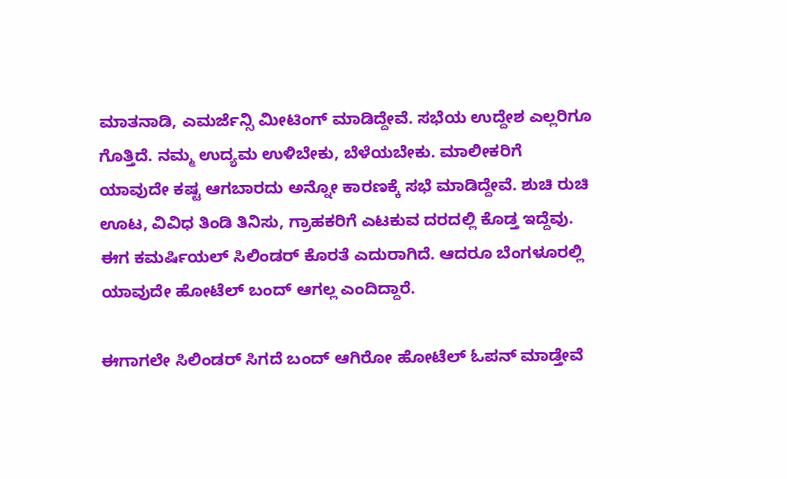ಮಾತನಾಡಿ, ಎಮರ್ಜೆನ್ಸಿ ಮೀಟಿಂಗ್ ಮಾಡಿದ್ದೇವೆ. ಸಭೆಯ ಉದ್ದೇಶ ಎಲ್ಲರಿಗೂ ಗೊತ್ತಿದೆ. ನಮ್ಮ ಉದ್ಯಮ ಉಳಿಬೇಕು, ಬೆಳೆಯಬೇಕು. ಮಾಲೀಕರಿಗೆ ಯಾವುದೇ ಕಷ್ಟ ಆಗಬಾರದು ಅನ್ನೋ ಕಾರಣಕ್ಕೆ ಸಭೆ ಮಾಡಿದ್ದೇವೆ. ಶುಚಿ ರುಚಿ ಊಟ, ವಿವಿಧ ತಿಂಡಿ ತಿನಿಸು, ಗ್ರಾಹಕರಿಗೆ ಎಟಕುವ ದರದಲ್ಲಿ ಕೊಡ್ತ ಇದ್ದೆವು. ಈಗ ಕಮರ್ಷಿಯಲ್‌ ಸಿಲಿಂಡರ್‌ ಕೊರತೆ ಎದುರಾಗಿದೆ. ಆದರೂ ಬೆಂಗಳೂರಲ್ಲಿ ಯಾವುದೇ ಹೋಟೆಲ್ ಬಂದ್ ಆಗಲ್ಲ ಎಂದಿದ್ದಾರೆ.

ಈಗಾಗಲೇ ಸಿಲಿಂಡರ್‌ ಸಿಗದೆ ಬಂದ್ ಆಗಿರೋ ಹೋಟೆಲ್ ಓಪನ್ ಮಾಡ್ತೇವೆ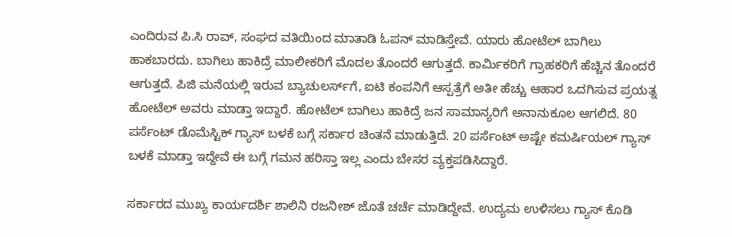ಎಂದಿರುವ ಪಿ.ಸಿ ರಾವ್‌, ಸಂಘದ ವತಿಯಿಂದ ಮಾತಾಡಿ ಓಪನ್ ಮಾಡಿಸ್ತೇವೆ. ಯಾರು ಹೋಟೆಲ್ ಬಾಗಿಲು ಹಾಕಬಾರದು. ಬಾಗಿಲು ಹಾಕಿದ್ರೆ ಮಾಲೀಕರಿಗೆ ಮೊದಲ ತೊಂದರೆ ಆಗುತ್ತದೆ. ಕಾರ್ಮಿಕರಿಗೆ ಗ್ರಾಹಕರಿಗೆ ಹೆಚ್ಚಿನ ತೊಂದರೆ ಆಗುತ್ತದೆ. ಪಿಜಿ ಮನೆಯಲ್ಲಿ ಇರುವ ಬ್ಯಾಚುಲರ್ಸ್‌ಗೆ, ಐಟಿ ಕಂಪನಿಗೆ ಆಸ್ಪತ್ರೆಗೆ ಅತೀ ಹೆಚ್ಚು ಆಹಾರ ಒದಗಿಸುವ ಪ್ರಯತ್ನ ಹೋಟೆಲ್ ಅವರು ಮಾಡ್ತಾ ಇದ್ದಾರೆ. ಹೋಟೆಲ್ ಬಾಗಿಲು ಹಾಕಿದ್ರೆ ಜನ ಸಾಮಾನ್ಯರಿಗೆ ಅನಾನುಕೂಲ ಆಗಲಿದೆ. 80 ಪರ್ಸೆಂಟ್ ಡೊಮೆಸ್ಟಿಕ್ ಗ್ಯಾಸ್‌ ಬಳಕೆ ಬಗ್ಗೆ ಸರ್ಕಾರ ಚಿಂತನೆ ಮಾಡುತ್ತಿದೆ. 20 ಪರ್ಸೆಂಟ್ ಅಷ್ಟೇ ಕಮರ್ಷಿಯಲ್ ಗ್ಯಾಸ್ ಬಳಕೆ ಮಾಡ್ತಾ ಇದ್ದೇವೆ ಈ ಬಗ್ಗೆ ಗಮನ ಹರಿಸ್ತಾ ಇಲ್ಲ ಎಂದು ಬೇಸರ ವ್ಯಕ್ತಪಡಿಸಿದ್ದಾರೆ.

ಸರ್ಕಾರದ ಮುಖ್ಯ ಕಾರ್ಯದರ್ಶಿ ಶಾಲಿನಿ ರಜನೀಶ್ ಜೊತೆ ಚರ್ಚೆ ಮಾಡಿದ್ದೇವೆ. ಉದ್ಯಮ ಉಳಿಸಲು ಗ್ಯಾಸ್ ಕೊಡಿ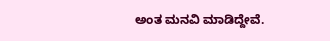ಅಂತ ಮನವಿ ಮಾಡಿದ್ದೇವೆ.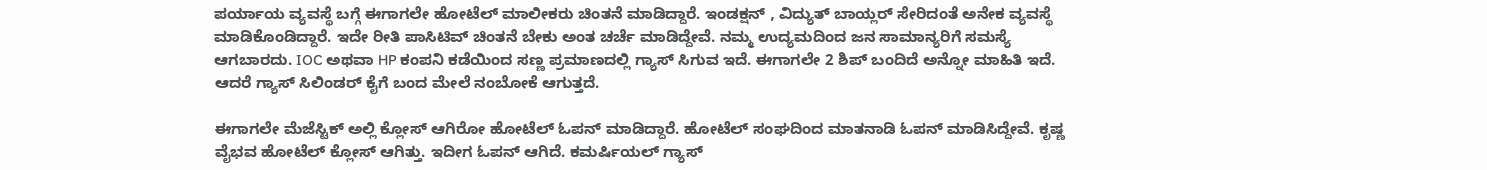ಪರ್ಯಾಯ ವ್ಯವಸ್ಥೆ ಬಗ್ಗೆ ಈಗಾಗಲೇ ಹೋಟೆಲ್ ಮಾಲೀಕರು ಚಿಂತನೆ ಮಾಡಿದ್ದಾರೆ. ಇಂಡಕ್ಷನ್ , ವಿದ್ಯುತ್ ಬಾಯ್ಲರ್ ಸೇರಿದಂತೆ ಅನೇಕ ವ್ಯವಸ್ಥೆ ಮಾಡಿಕೊಂಡಿದ್ದಾರೆ. ಇದೇ ರೀತಿ ಪಾಸಿಟಿವ್ ಚಿಂತನೆ ಬೇಕು ಅಂತ ಚರ್ಚೆ ಮಾಡಿದ್ದೇವೆ. ನಮ್ಮ ಉದ್ಯಮದಿಂದ ಜನ ಸಾಮಾನ್ಯರಿಗೆ ಸಮಸ್ಯೆ ಆಗಬಾರದು. IOC ಅಥವಾ HP ಕಂಪನಿ ಕಡೆಯಿಂದ ಸಣ್ಣ ಪ್ರಮಾಣದಲ್ಲಿ ಗ್ಯಾಸ್‌ ಸಿಗುವ ಇದೆ. ಈಗಾಗಲೇ 2 ಶಿಪ್ ಬಂದಿದೆ ಅನ್ನೋ ಮಾಹಿತಿ ಇದೆ. ಆದರೆ ಗ್ಯಾಸ್ ಸಿಲಿಂಡರ್ ಕೈಗೆ ಬಂದ ಮೇಲೆ ನಂಬೋಕೆ ಆಗುತ್ತದೆ.

ಈಗಾಗಲೇ ಮೆಜೆಸ್ಟಿಕ್ ಅಲ್ಲಿ ಕ್ಲೋಸ್ ಆಗಿರೋ ಹೋಟೆಲ್ ಓಪನ್ ಮಾಡಿದ್ದಾರೆ. ಹೋಟೆಲ್ ಸಂಘದಿಂದ ಮಾತನಾಡಿ ಓಪನ್ ಮಾಡಿಸಿದ್ದೇವೆ. ಕೃಷ್ಣ ವೈಭವ ಹೋಟೆಲ್‌ ಕ್ಲೋಸ್ ಆಗಿತ್ತು. ಇದೀಗ ಓಪನ್‌ ಆಗಿದೆ. ಕಮರ್ಷಿಯಲ್ ಗ್ಯಾಸ್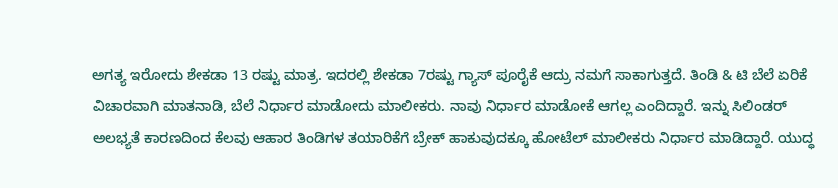ಅಗತ್ಯ ಇರೋದು ಶೇಕಡಾ 13 ರಷ್ಟು ಮಾತ್ರ. ಇದರಲ್ಲಿ ಶೇಕಡಾ 7ರಷ್ಟು ಗ್ಯಾಸ್ ಪೂರೈಕೆ ಆದ್ರು ನಮಗೆ ಸಾಕಾಗುತ್ತದೆ. ತಿಂಡಿ & ಟಿ ಬೆಲೆ ಏರಿಕೆ ವಿಚಾರವಾಗಿ ಮಾತನಾಡಿ, ಬೆಲೆ ನಿರ್ಧಾರ ಮಾಡೋದು ಮಾಲೀಕರು. ನಾವು ನಿರ್ಧಾರ ಮಾಡೋಕೆ ಆಗಲ್ಲ ಎಂದಿದ್ದಾರೆ. ಇನ್ನು ಸಿಲಿಂಡರ್‌ ಅಲಭ್ಯತೆ ಕಾರಣದಿಂದ ಕೆಲವು ಆಹಾರ ತಿಂಡಿಗಳ ತಯಾರಿಕೆಗೆ ಬ್ರೇಕ್‌ ಹಾಕುವುದಕ್ಕೂ ಹೋಟೆಲ್‌ ಮಾಲೀಕರು ನಿರ್ಧಾರ ಮಾಡಿದ್ದಾರೆ. ಯುದ್ಧ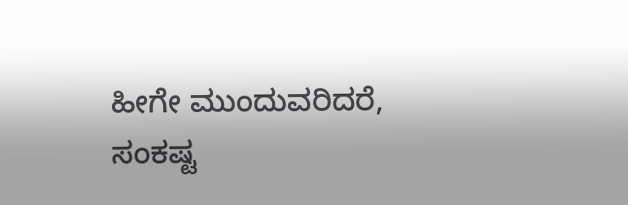ಹೀಗೇ ಮುಂದುವರಿದರೆ, ಸಂಕಷ್ಟ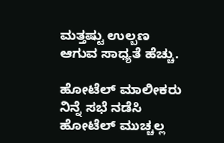ಮತ್ತಷ್ಟು ಉಲ್ಬಣ ಆಗುವ ಸಾಧ್ಯತೆ ಹೆಚ್ಚು.

ಹೋಟೆಲ್ ಮಾಲೀಕರು ನಿನ್ನೆ ಸಭೆ ನಡೆಸಿ ಹೋಟೆಲ್ ಮುಚ್ಚಲ್ಲ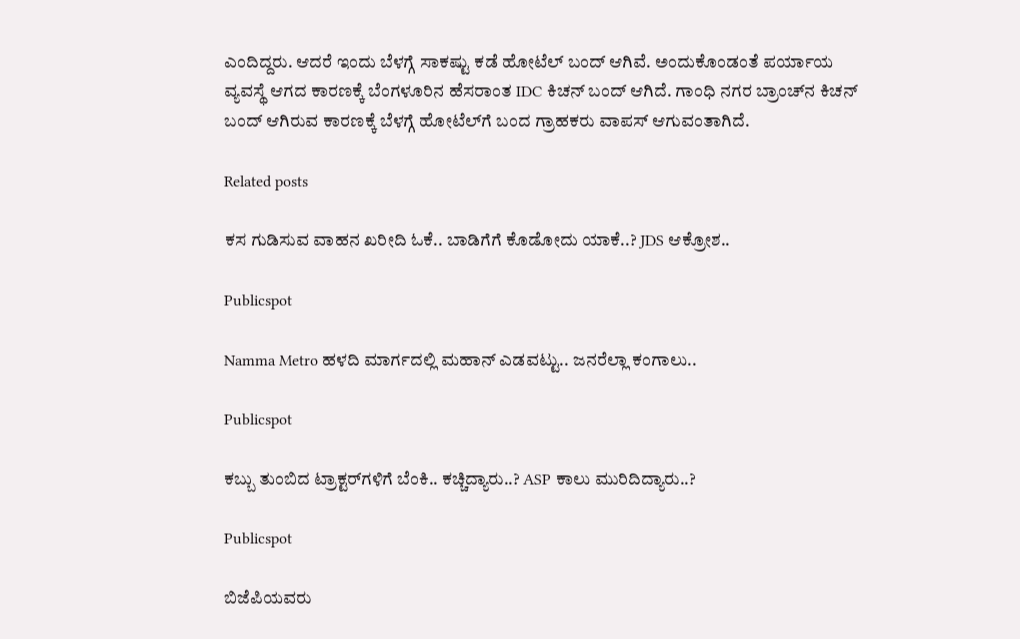ಎಂದಿದ್ದರು. ಆದರೆ ಇಂದು ಬೆಳಗ್ಗೆ ಸಾಕಷ್ಟು ಕಡೆ ಹೋಟೆಲ್ ಬಂದ್ ಆಗಿವೆ. ಅಂದುಕೊಂಡಂತೆ ಪರ್ಯಾಯ ವ್ಯವಸ್ಥೆ ಆಗದ ಕಾರಣಕ್ಕೆ ಬೆಂಗಳೂರಿನ ಹೆಸರಾಂತ IDC ಕಿಚನ್ ಬಂದ್ ಆಗಿದೆ. ಗಾಂಧಿ ನಗರ ಬ್ರಾಂಚ್‌ನ ಕಿಚನ್ ಬಂದ್ ಆಗಿರುವ ಕಾರಣಕ್ಕೆ ಬೆಳಗ್ಗೆ ಹೋಟೆಲ್‌ಗೆ ಬಂದ ಗ್ರಾಹಕರು ವಾಪಸ್ ಆಗುವಂತಾಗಿದೆ.

Related posts

ಕಸ ಗುಡಿಸುವ ವಾಹನ ಖರೀದಿ ಓಕೆ.. ಬಾಡಿಗೆಗೆ ಕೊಡೋದು ಯಾಕೆ..? JDS ಆಕ್ರೋಶ..

Publicspot

Namma Metro ಹಳದಿ ಮಾರ್ಗದಲ್ಲಿ ಮಹಾನ್ ಎಡವಟ್ಟು.. ಜನರೆಲ್ಲಾ ಕಂಗಾಲು..

Publicspot

ಕಬ್ಬು ತುಂಬಿದ ಟ್ರಾಕ್ಟರ್‌ಗಳಿಗೆ ಬೆಂಕಿ.. ಕಚ್ಚಿದ್ಯಾರು..? ASP ಕಾಲು ಮುರಿದಿದ್ಯಾರು..?

Publicspot

ಬಿಜೆಪಿಯವರು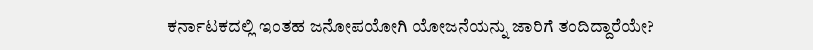ಕರ್ನಾಟಕದಲ್ಲಿ ಇಂತಹ ಜನೋಪಯೋಗಿ ಯೋಜನೆಯನ್ನು ಜಾರಿಗೆ ತಂದಿದ್ದಾರೆಯೇ?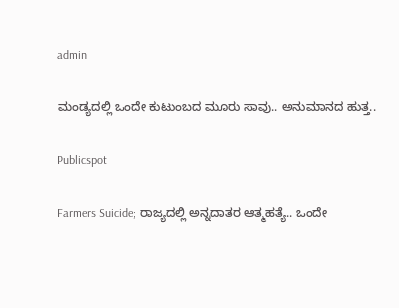admin

ಮಂಡ್ಯದಲ್ಲಿ ಒಂದೇ ಕುಟುಂಬದ ಮೂರು ಸಾವು.. ಅನುಮಾನದ ಹುತ್ತ..

Publicspot

Farmers Suicide; ರಾಜ್ಯದಲ್ಲಿ ಅನ್ನದಾತರ ಆತ್ಮಹತ್ಯೆ.. ಒಂದೇ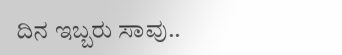ದಿನ ಇಬ್ಬರು ಸಾವು..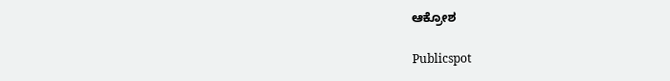ಆಕ್ರೋಶ

Publicspot